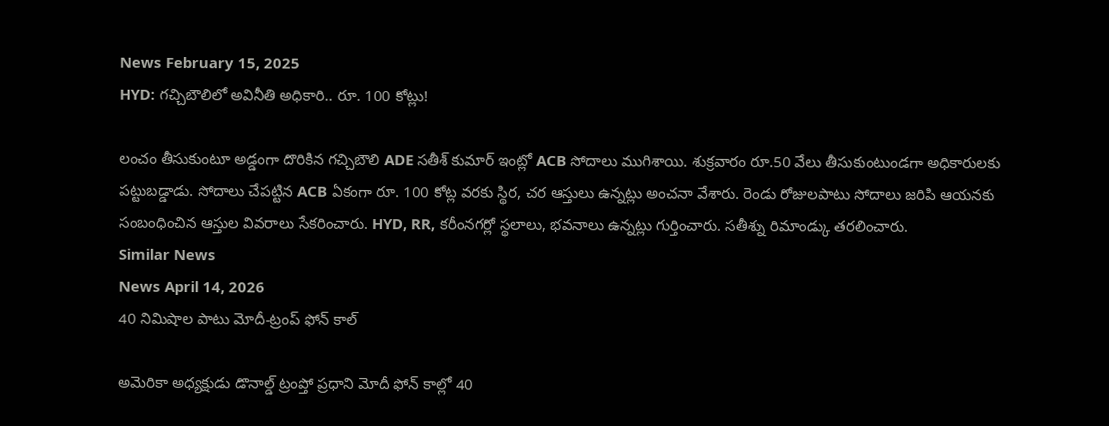News February 15, 2025
HYD: గచ్చిబౌలిలో అవినీతి అధికారి.. రూ. 100 కోట్లు!

లంచం తీసుకుంటూ అడ్డంగా దొరికిన గచ్చిబౌలి ADE సతీశ్ కుమార్ ఇంట్లో ACB సోదాలు ముగిశాయి. శుక్రవారం రూ.50 వేలు తీసుకుంటుండగా అధికారులకు పట్టుబడ్డాడు. సోదాలు చేపట్టిన ACB ఏకంగా రూ. 100 కోట్ల వరకు స్థిర, చర ఆస్తులు ఉన్నట్లు అంచనా వేశారు. రెండు రోజులపాటు సోదాలు జరిపి ఆయనకు సంబంధించిన ఆస్తుల వివరాలు సేకరించారు. HYD, RR, కరీంనగర్లో స్థలాలు, భవనాలు ఉన్నట్లు గుర్తించారు. సతీశ్ను రిమాండ్కు తరలించారు.
Similar News
News April 14, 2026
40 నిమిషాల పాటు మోదీ-ట్రంప్ ఫోన్ కాల్

అమెరికా అధ్యక్షుడు డొనాల్డ్ ట్రంప్తో ప్రధాని మోదీ ఫోన్ కాల్లో 40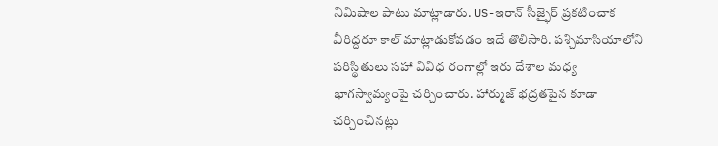నిమిషాల పాటు మాట్లాడారు. US-ఇరాన్ సీజ్ఫైర్ ప్రకటించాక వీరిద్దరూ కాల్ మాట్లాడుకోవడం ఇదే తొలిసారి. పశ్చిమాసియాలోని పరిస్థితులు సహా వివిధ రంగాల్లో ఇరు దేశాల మధ్య భాగస్వామ్యంపై చర్చించారు. హార్ముజ్ భద్రతపైన కూడా చర్చించినట్లు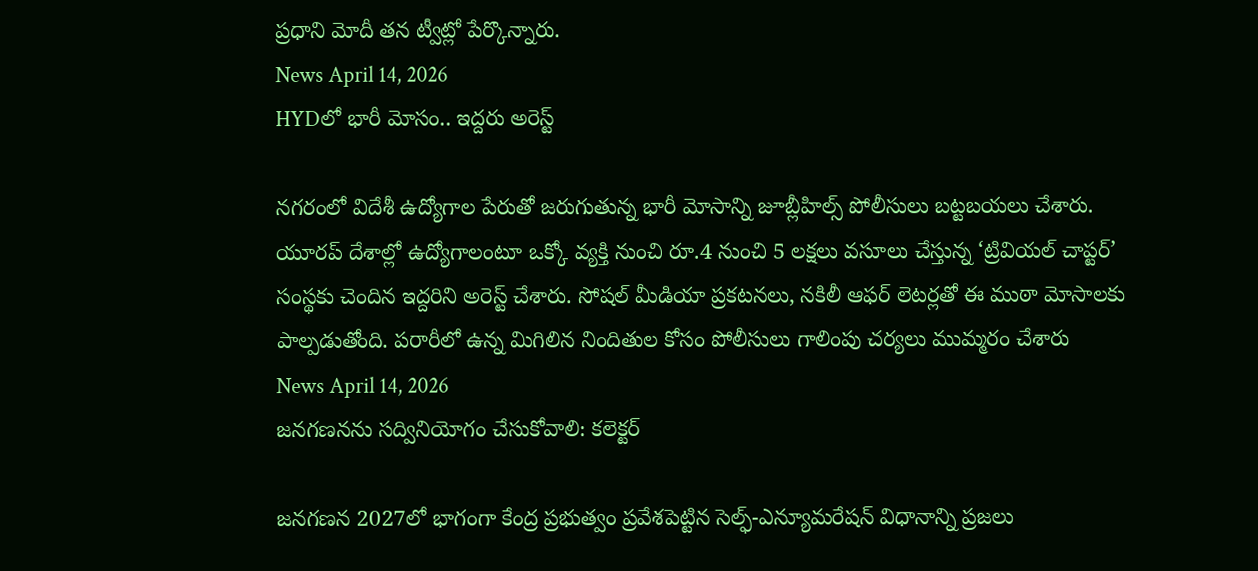ప్రధాని మోదీ తన ట్వీట్లో పేర్కొన్నారు.
News April 14, 2026
HYDలో భారీ మోసం.. ఇద్దరు అరెస్ట్

నగరంలో విదేశీ ఉద్యోగాల పేరుతో జరుగుతున్న భారీ మోసాన్ని జూబ్లీహిల్స్ పోలీసులు బట్టబయలు చేశారు. యూరప్ దేశాల్లో ఉద్యోగాలంటూ ఒక్కో వ్యక్తి నుంచి రూ.4 నుంచి 5 లక్షలు వసూలు చేస్తున్న ‘ట్రివియల్ చాప్టర్’ సంస్థకు చెందిన ఇద్దరిని అరెస్ట్ చేశారు. సోషల్ మీడియా ప్రకటనలు, నకిలీ ఆఫర్ లెటర్లతో ఈ ముఠా మోసాలకు పాల్పడుతోంది. పరారీలో ఉన్న మిగిలిన నిందితుల కోసం పోలీసులు గాలింపు చర్యలు ముమ్మరం చేశారు
News April 14, 2026
జనగణనను సద్వినియోగం చేసుకోవాలి: కలెక్టర్

జనగణన 2027లో భాగంగా కేంద్ర ప్రభుత్వం ప్రవేశపెట్టిన సెల్ఫ్-ఎన్యూమరేషన్ విధానాన్ని ప్రజలు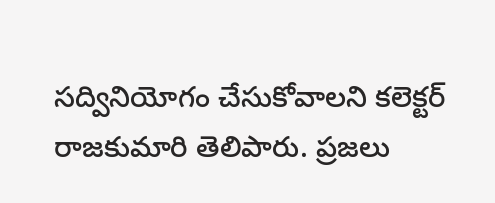సద్వినియోగం చేసుకోవాలని కలెక్టర్ రాజకుమారి తెలిపారు. ప్రజలు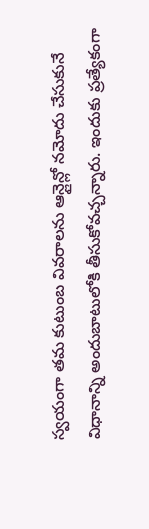స్వయంగా తమ కుటుంబ వివరాలను ఆన్లైన్లో నమోదు చేసుకునే విధానాన్ని అందుబాటులోకి తీసుకోవచ్చన్నారు. ఇందుకు ప్రత్యేకంగా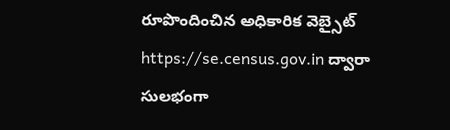రూపొందించిన అధికారిక వెబ్సైట్ https://se.census.gov.in ద్వారా సులభంగా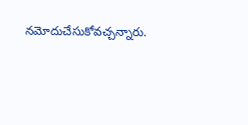నమోదుచేసుకోవచ్చన్నారు.